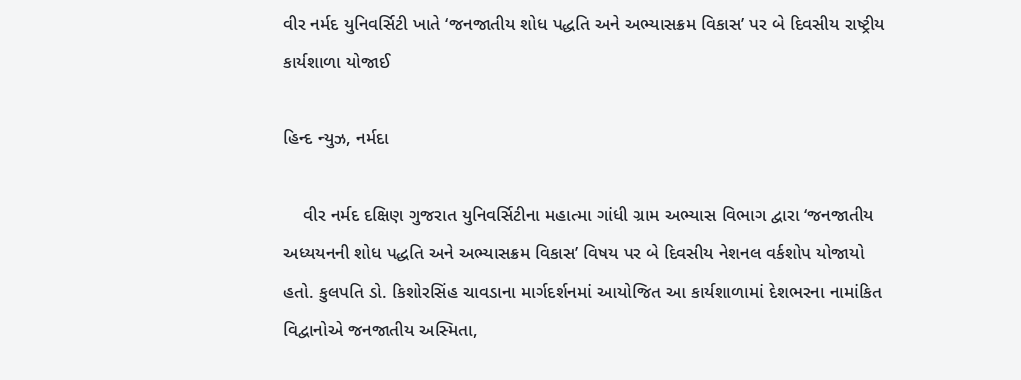વીર નર્મદ યુનિવર્સિટી ખાતે ‘જનજાતીય શોધ પદ્ધતિ અને અભ્યાસક્રમ વિકાસ’ પર બે દિવસીય રાષ્ટ્રીય કાર્યશાળા યોજાઈ

હિન્દ ન્યુઝ, નર્મદા

    વીર નર્મદ દક્ષિણ ગુજરાત યુનિવર્સિટીના મહાત્મા ગાંધી ગ્રામ અભ્યાસ વિભાગ દ્વારા ‘જનજાતીય અધ્યયનની શોધ પદ્ધતિ અને અભ્યાસક્રમ વિકાસ’ વિષય પર બે દિવસીય નેશનલ વર્કશોપ યોજાયો હતો. કુલપતિ ડો. કિશોરસિંહ ચાવડાના માર્ગદર્શનમાં આયોજિત આ કાર્યશાળામાં દેશભરના નામાંકિત વિદ્વાનોએ જનજાતીય અસ્મિતા,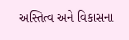અસ્તિત્વ અને વિકાસના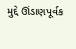મુદ્દે ઊંડાણપૂર્વક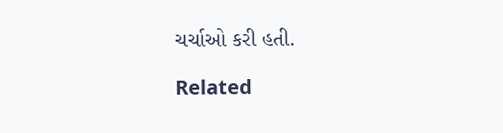ચર્ચાઓ કરી હતી.

Related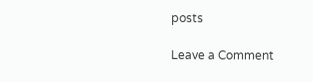posts

Leave a Comment